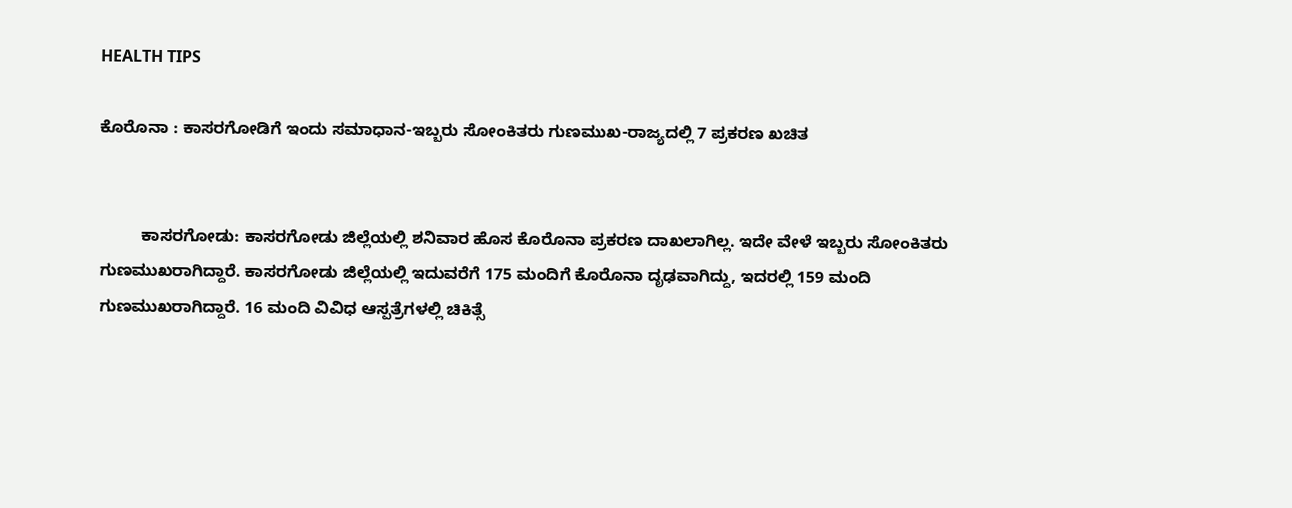HEALTH TIPS

ಕೊರೊನಾ : ಕಾಸರಗೋಡಿಗೆ ಇಂದು ಸಮಾಧಾನ-ಇಬ್ಬರು ಸೋಂಕಿತರು ಗುಣಮುಖ-ರಾಜ್ಯದಲ್ಲಿ 7 ಪ್ರಕರಣ ಖಚಿತ


         ಕಾಸರಗೋಡು: ಕಾಸರಗೋಡು ಜಿಲ್ಲೆಯಲ್ಲಿ ಶನಿವಾರ ಹೊಸ ಕೊರೊನಾ ಪ್ರಕರಣ ದಾಖಲಾಗಿಲ್ಲ. ಇದೇ ವೇಳೆ ಇಬ್ಬರು ಸೋಂಕಿತರು ಗುಣಮುಖರಾಗಿದ್ದಾರೆ. ಕಾಸರಗೋಡು ಜಿಲ್ಲೆಯಲ್ಲಿ ಇದುವರೆಗೆ 175 ಮಂದಿಗೆ ಕೊರೊನಾ ದೃಢವಾಗಿದ್ದು, ಇದರಲ್ಲಿ 159 ಮಂದಿ ಗುಣಮುಖರಾಗಿದ್ದಾರೆ. 16 ಮಂದಿ ವಿವಿಧ ಆಸ್ಪತ್ರೆಗಳಲ್ಲಿ ಚಿಕಿತ್ಸೆ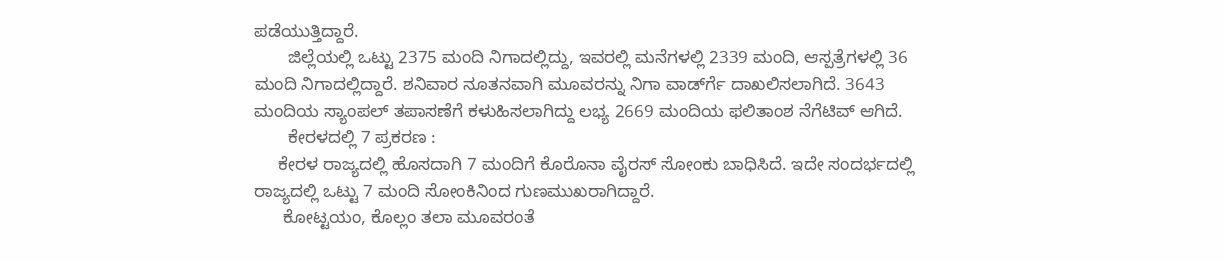ಪಡೆಯುತ್ತಿದ್ದಾರೆ.
       ಜಿಲ್ಲೆಯಲ್ಲಿ ಒಟ್ಟು 2375 ಮಂದಿ ನಿಗಾದಲ್ಲಿದ್ದು, ಇವರಲ್ಲಿ ಮನೆಗಳಲ್ಲಿ 2339 ಮಂದಿ, ಆಸ್ಪತ್ರೆಗಳಲ್ಲಿ 36 ಮಂದಿ ನಿಗಾದಲ್ಲಿದ್ದಾರೆ. ಶನಿವಾರ ನೂತನವಾಗಿ ಮೂವರನ್ನು ನಿಗಾ ವಾರ್ಡ್‍ಗೆ ದಾಖಲಿಸಲಾಗಿದೆ. 3643 ಮಂದಿಯ ಸ್ಯಾಂಪಲ್ ತಪಾಸಣೆಗೆ ಕಳುಹಿಸಲಾಗಿದ್ದು ಲಭ್ಯ 2669 ಮಂದಿಯ ಫಲಿತಾಂಶ ನೆಗೆಟಿವ್ ಆಗಿದೆ.
       ಕೇರಳದಲ್ಲಿ 7 ಪ್ರಕರಣ :
     ಕೇರಳ ರಾಜ್ಯದಲ್ಲಿ ಹೊಸದಾಗಿ 7 ಮಂದಿಗೆ ಕೊರೊನಾ ವೈರಸ್ ಸೋಂಕು ಬಾಧಿಸಿದೆ. ಇದೇ ಸಂದರ್ಭದಲ್ಲಿ ರಾಜ್ಯದಲ್ಲಿ ಒಟ್ಟು 7 ಮಂದಿ ಸೋಂಕಿನಿಂದ ಗುಣಮುಖರಾಗಿದ್ದಾರೆ.
      ಕೋಟ್ಟಯಂ, ಕೊಲ್ಲಂ ತಲಾ ಮೂವರಂತೆ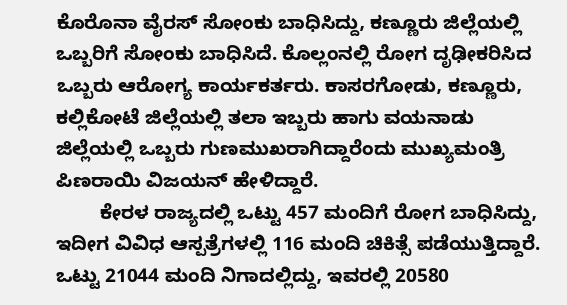ಕೊರೊನಾ ವೈರಸ್ ಸೋಂಕು ಬಾಧಿಸಿದ್ದು, ಕಣ್ಣೂರು ಜಿಲ್ಲೆಯಲ್ಲಿ ಒಬ್ಬರಿಗೆ ಸೋಂಕು ಬಾಧಿಸಿದೆ. ಕೊಲ್ಲಂನಲ್ಲಿ ರೋಗ ದೃಢೀಕರಿಸಿದ ಒಬ್ಬರು ಆರೋಗ್ಯ ಕಾರ್ಯಕರ್ತರು. ಕಾಸರಗೋಡು, ಕಣ್ಣೂರು, ಕಲ್ಲಿಕೋಟೆ ಜಿಲ್ಲೆಯಲ್ಲಿ ತಲಾ ಇಬ್ಬರು ಹಾಗು ವಯನಾಡು ಜಿಲ್ಲೆಯಲ್ಲಿ ಒಬ್ಬರು ಗುಣಮುಖರಾಗಿದ್ದಾರೆಂದು ಮುಖ್ಯಮಂತ್ರಿ ಪಿಣರಾಯಿ ವಿಜಯನ್ ಹೇಳಿದ್ದಾರೆ.
        ಕೇರಳ ರಾಜ್ಯದಲ್ಲಿ ಒಟ್ಟು 457 ಮಂದಿಗೆ ರೋಗ ಬಾಧಿಸಿದ್ದು,   ಇದೀಗ ವಿವಿಧ ಆಸ್ಪತ್ರೆಗಳಲ್ಲಿ 116 ಮಂದಿ ಚಿಕಿತ್ಸೆ ಪಡೆಯುತ್ತಿದ್ದಾರೆ. ಒಟ್ಟು 21044 ಮಂದಿ ನಿಗಾದಲ್ಲಿದ್ದು, ಇವರಲ್ಲಿ 20580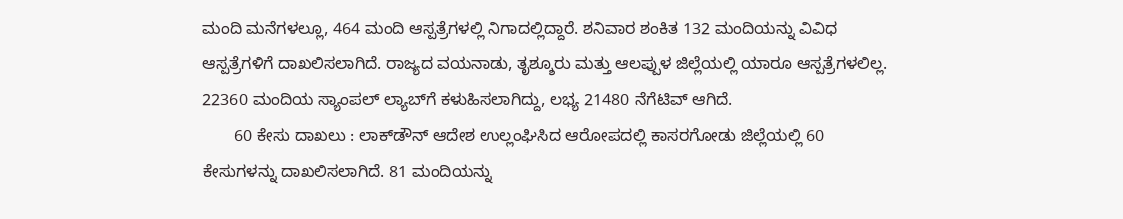ಮಂದಿ ಮನೆಗಳಲ್ಲೂ, 464 ಮಂದಿ ಆಸ್ಪತ್ರೆಗಳಲ್ಲಿ ನಿಗಾದಲ್ಲಿದ್ದಾರೆ. ಶನಿವಾರ ಶಂಕಿತ 132 ಮಂದಿಯನ್ನು ವಿವಿಧ ಆಸ್ಪತ್ರೆಗಳಿಗೆ ದಾಖಲಿಸಲಾಗಿದೆ. ರಾಜ್ಯದ ವಯನಾಡು, ತೃಶ್ಶೂರು ಮತ್ತು ಆಲಪ್ಪುಳ ಜಿಲ್ಲೆಯಲ್ಲಿ ಯಾರೂ ಆಸ್ಪತ್ರೆಗಳಲಿಲ್ಲ. 22360 ಮಂದಿಯ ಸ್ಯಾಂಪಲ್ ಲ್ಯಾಬ್‍ಗೆ ಕಳುಹಿಸಲಾಗಿದ್ದು, ಲಭ್ಯ 21480 ನೆಗೆಟಿವ್ ಆಗಿದೆ.
       60 ಕೇಸು ದಾಖಲು : ಲಾಕ್‍ಡೌನ್ ಆದೇಶ ಉಲ್ಲಂಘಿಸಿದ ಆರೋಪದಲ್ಲಿ ಕಾಸರಗೋಡು ಜಿಲ್ಲೆಯಲ್ಲಿ 60 ಕೇಸುಗಳನ್ನು ದಾಖಲಿಸಲಾಗಿದೆ. 81 ಮಂದಿಯನ್ನು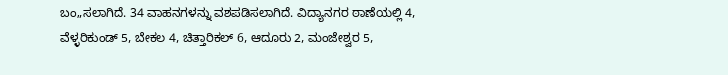ಬಂ„ಸಲಾಗಿದೆ. 34 ವಾಹನಗಳನ್ನು ವಶಪಡಿಸಲಾಗಿದೆ. ವಿದ್ಯಾನಗರ ಠಾಣೆಯಲ್ಲಿ 4, ವೆಳ್ಳರಿಕುಂಡ್ 5, ಬೇಕಲ 4, ಚಿತ್ತಾರಿಕಲ್ 6, ಆದೂರು 2, ಮಂಜೇಶ್ವರ 5,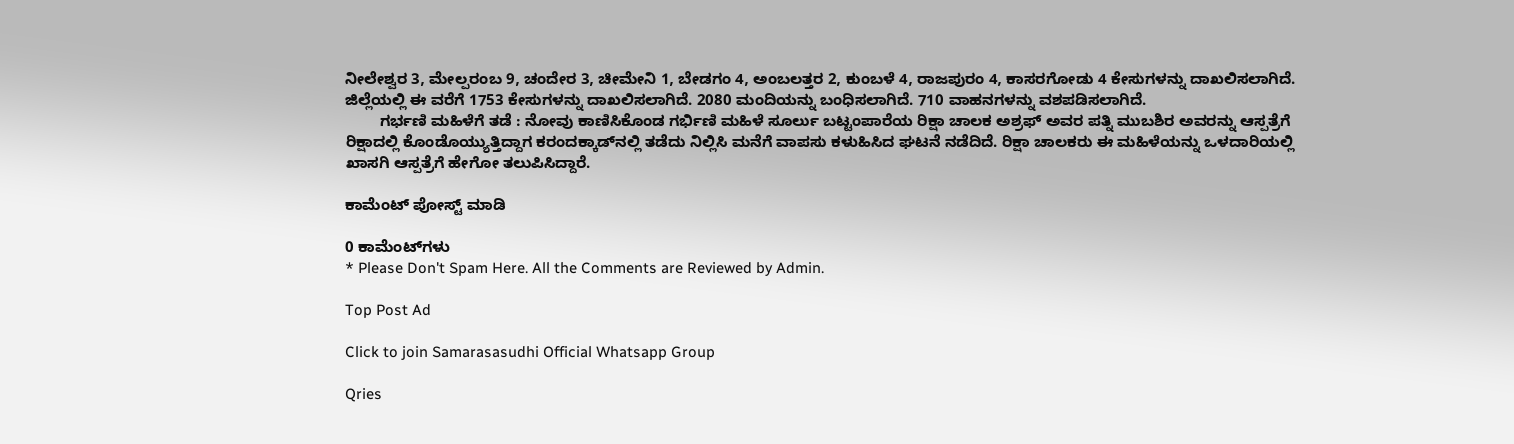ನೀಲೇಶ್ವರ 3, ಮೇಲ್ಪರಂಬ 9, ಚಂದೇರ 3, ಚೀಮೇನಿ 1, ಬೇಡಗಂ 4, ಅಂಬಲತ್ತರ 2, ಕುಂಬಳೆ 4, ರಾಜಪುರಂ 4, ಕಾಸರಗೋಡು 4 ಕೇಸುಗಳನ್ನು ದಾಖಲಿಸಲಾಗಿದೆ. ಜಿಲ್ಲೆಯಲ್ಲಿ ಈ ವರೆಗೆ 1753 ಕೇಸುಗಳನ್ನು ದಾಖಲಿಸಲಾಗಿದೆ. 2080 ಮಂದಿಯನ್ನು ಬಂಧಿಸಲಾಗಿದೆ. 710 ವಾಹನಗಳನ್ನು ವಶಪಡಿಸಲಾಗಿದೆ.
        ಗರ್ಭಣಿ ಮಹಿಳೆಗೆ ತಡೆ : ನೋವು ಕಾಣಿಸಿಕೊಂಡ ಗರ್ಭಿಣಿ ಮಹಿಳೆ ಸೂರ್ಲು ಬಟ್ಟಂಪಾರೆಯ ರಿಕ್ಷಾ ಚಾಲಕ ಅಶ್ರಫ್ ಅವರ ಪತ್ನಿ ಮುಬಶಿರ ಅವರನ್ನು ಆಸ್ಪತ್ರೆಗೆ ರಿಕ್ಷಾದಲ್ಲಿ ಕೊಂಡೊಯ್ಯುತ್ತಿದ್ದಾಗ ಕರಂದಕ್ಕಾಡ್‍ನಲ್ಲಿ ತಡೆದು ನಿಲ್ಲಿಸಿ ಮನೆಗೆ ವಾಪಸು ಕಳುಹಿಸಿದ ಘಟನೆ ನಡೆದಿದೆ. ರಿಕ್ಷಾ ಚಾಲಕರು ಈ ಮಹಿಳೆಯನ್ನು ಒಳದಾರಿಯಲ್ಲಿ ಖಾಸಗಿ ಆಸ್ಪತ್ರೆಗೆ ಹೇಗೋ ತಲುಪಿಸಿದ್ದಾರೆ.

ಕಾಮೆಂಟ್‌‌ ಪೋಸ್ಟ್‌ ಮಾಡಿ

0 ಕಾಮೆಂಟ್‌ಗಳು
* Please Don't Spam Here. All the Comments are Reviewed by Admin.

Top Post Ad

Click to join Samarasasudhi Official Whatsapp Group

Qries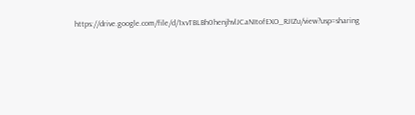https://drive.google.com/file/d/1xvTBLBh0henjhvlJCaNItofEXO_RJIZu/view?usp=sharing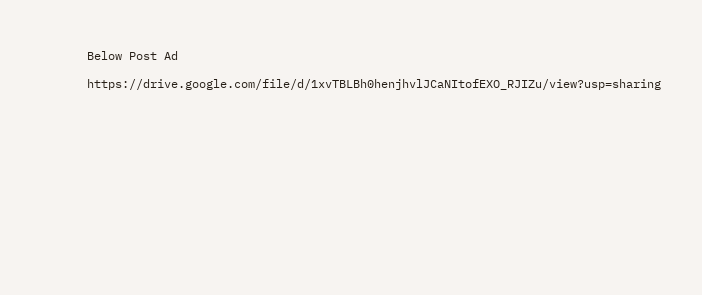Below Post Ad

https://drive.google.com/file/d/1xvTBLBh0henjhvlJCaNItofEXO_RJIZu/view?usp=sharing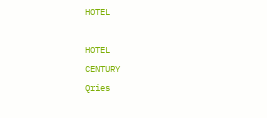HOTEL

HOTEL
CENTURY
Qries